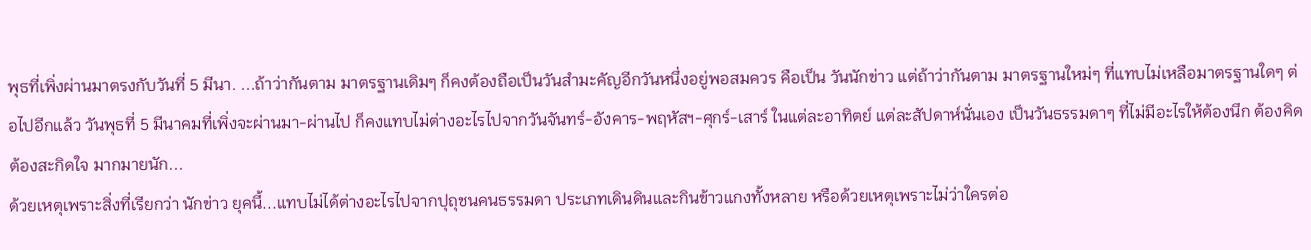พุธที่เพิ่งผ่านมาตรงกับวันที่ 5 มีนา. ...ถ้าว่ากันตาม มาตรฐานเดิมๆ ก็คงต้องถือเป็นวันสำมะคัญอีกวันหนึ่งอยู่พอสมควร คือเป็น วันนักข่าว แต่ถ้าว่ากันตาม มาตรฐานใหม่ๆ ที่แทบไม่เหลือมาตรฐานใดๆ ต่อไปอีกแล้ว วันพุธที่ 5 มีนาคมที่เพิ่งจะผ่านมา-ผ่านไป ก็คงแทบไม่ต่างอะไรไปจากวันจันทร์-อังคาร-พฤหัสฯ-ศุกร์-เสาร์ ในแต่ละอาทิตย์ แต่ละสัปดาห์นั่นเอง เป็นวันธรรมดาๆ ที่ไม่มีอะไรให้ต้องนึก ต้องคิด ต้องสะกิดใจ มากมายนัก...
ด้วยเหตุเพราะสิ่งที่เรียกว่า นักข่าว ยุคนี้...แทบไม่ได้ต่างอะไรไปจากปุถุชนคนธรรมดา ประเภทเดินดินและกินข้าวแกงทั้งหลาย หรือด้วยเหตุเพราะไม่ว่าใครต่อ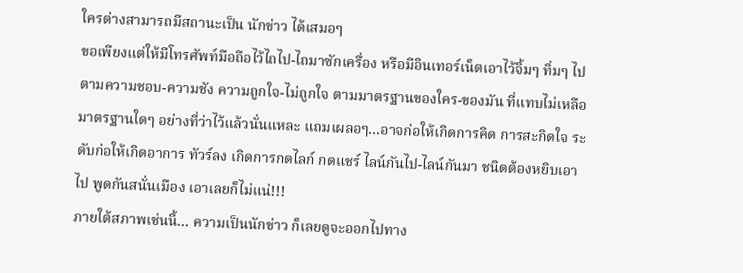ใครต่างสามารถมีสถานะเป็น นักข่าว ได้เสมอๆ
ขอเพียงแต่ให้มีโทรศัพท์มือถือไว้ไถไป-ไถมาซักเครื่อง หรือมีอินเทอร์เน็ตเอาไว้จิ้มๆ ทิ่มๆ ไปตามความชอบ-ความชัง ความถูกใจ-ไม่ถูกใจ ตามมาตรฐานของใคร-ของมัน ที่แทบไม่เหลือมาตรฐานใดๆ อย่างที่ว่าไว้แล้วนั่นแหละ แถมเผลอๆ...อาจก่อให้เกิดการคิด การสะกิดใจ ระดับก่อให้เกิดอาการ ทัวร์ลง เกิดการกดไลก์ กดแชร์ ไลน์กันไป-ไลน์กันมา ชนิดต้องหยิบเอาไป พูดกันสนั่นเมือง เอาเลยก็ไม่แน่!!!
ภายใต้สภาพเช่นนี้... ความเป็นนักข่าว ก็เลยดูจะออกไปทาง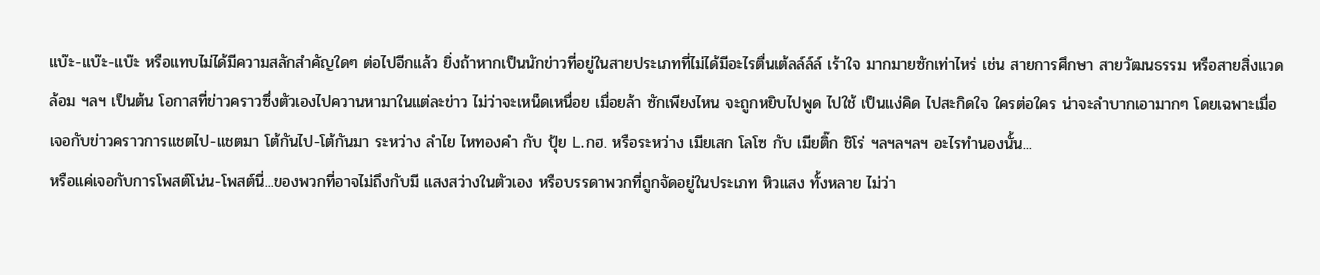แบ๊ะ-แบ๊ะ-แบ๊ะ หรือแทบไม่ได้มีความสลักสำคัญใดๆ ต่อไปอีกแล้ว ยิ่งถ้าหากเป็นนักข่าวที่อยู่ในสายประเภทที่ไม่ได้มีอะไรตื่นเต้ลล์ล์ล์ เร้าใจ มากมายซักเท่าไหร่ เช่น สายการศึกษา สายวัฒนธรรม หรือสายสิ่งแวดล้อม ฯลฯ เป็นต้น โอกาสที่ข่าวคราวซึ่งตัวเองไปควานหามาในแต่ละข่าว ไม่ว่าจะเหน็ดเหนื่อย เมื่อยล้า ซักเพียงไหน จะถูกหยิบไปพูด ไปใช้ เป็นแง่คิด ไปสะกิดใจ ใครต่อใคร น่าจะลำบากเอามากๆ โดยเฉพาะเมื่อเจอกับข่าวคราวการแชตไป-แชตมา โต้กันไป-โต้กันมา ระหว่าง ลำไย ไหทองคำ กับ ปุ้ย L.กฮ. หรือระหว่าง เมียเสก โลโซ กับ เมียติ๊ก ชิโร่ ฯลฯลฯลฯ อะไรทำนองนั้น...
หรือแค่เจอกับการโพสต์โน่น-โพสต์นี่...ของพวกที่อาจไม่ถึงกับมี แสงสว่างในตัวเอง หรือบรรดาพวกที่ถูกจัดอยู่ในประเภท หิวแสง ทั้งหลาย ไม่ว่า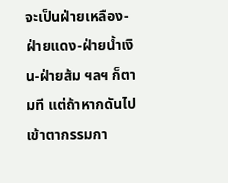จะเป็นฝ่ายเหลือง-ฝ่ายแดง-ฝ่ายน้ำเงิน-ฝ่ายส้ม ฯลฯ ก็ตามที แต่ถ้าหากดันไป เข้าตากรรมกา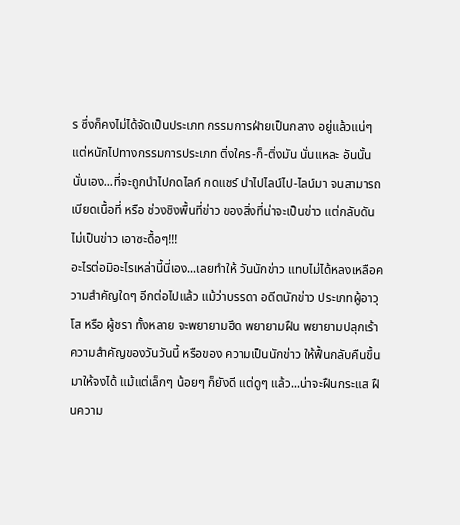ร ซึ่งก็คงไม่ได้จัดเป็นประเภท กรรมการฝ่ายเป็นกลาง อยู่แล้วแน่ๆ แต่หนักไปทางกรรมการประเภท ติ่งใคร-ก็-ติ่งมัน นั่นแหละ อันนั้นนั่นเอง...ที่จะถูกนำไปกดไลก์ กดแชร์ นำไปไลน์ไป-ไลน์มา จนสามารถเบียดเนื้อที่ หรือ ช่วงชิงพื้นที่ข่าว ของสิ่งที่น่าจะเป็นข่าว แต่กลับดันไม่เป็นข่าว เอาซะดื้อๆ!!!
อะไรต่อมิอะไรเหล่านี้นี่เอง...เลยทำให้ วันนักข่าว แทบไม่ได้หลงเหลือความสำคัญใดๆ อีกต่อไปแล้ว แม้ว่าบรรดา อดีตนักข่าว ประเภทผู้อาวุโส หรือ ผู้ชรา ทั้งหลาย จะพยายามฮึด พยายามฝืน พยายามปลุกเร้าความสำคัญของวันวันนี้ หรือของ ความเป็นนักข่าว ให้ฟื้นกลับคืนขึ้นมาให้จงได้ แม้แต่เล็กๆ น้อยๆ ก็ยังดี แต่ดูๆ แล้ว...น่าจะฝืนกระแส ฝืนความ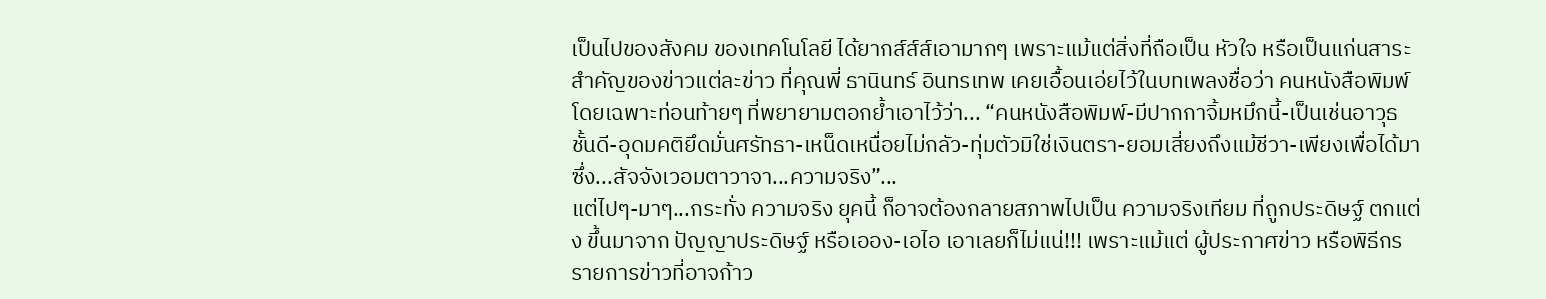เป็นไปของสังคม ของเทคโนโลยี ได้ยากส์ส์ส์เอามากๆ เพราะแม้แต่สิ่งที่ถือเป็น หัวใจ หรือเป็นแก่นสาระสำคัญของข่าวแต่ละข่าว ที่คุณพี่ ธานินทร์ อินทรเทพ เคยเอื้อนเอ่ยไว้ในบทเพลงชื่อว่า คนหนังสือพิมพ์ โดยเฉพาะท่อนท้ายๆ ที่พยายามตอกย้ำเอาไว้ว่า... “คนหนังสือพิมพ์-มีปากกาจิ้มหมึกนี้-เป็นเช่นอาวุธชั้นดี-อุดมคติยึดมั่นศรัทธา-เหน็ดเหนื่อยไม่กลัว-ทุ่มตัวมิใช่เงินตรา-ยอมเสี่ยงถึงแม้ชีวา-เพียงเพื่อได้มาซึ่ง...สัจจังเวอมตาวาจา...ความจริง”...
แต่ไปๆ-มาๆ...กระทั่ง ความจริง ยุคนี้ ก็อาจต้องกลายสภาพไปเป็น ความจริงเทียม ที่ถูกประดิษฐ์ ตกแต่ง ขึ้นมาจาก ปัญญาประดิษฐ์ หรือเออง-เอไอ เอาเลยก็ไม่แน่!!! เพราะแม้แต่ ผู้ประกาศข่าว หรือพิธีกรรายการข่าวที่อาจก้าว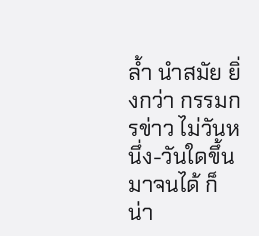ล้ำ นำสมัย ยิ่งกว่า กรรมกรข่าว ไม่วันหนึ่ง-วันใดขึ้นมาจนได้ ก็น่า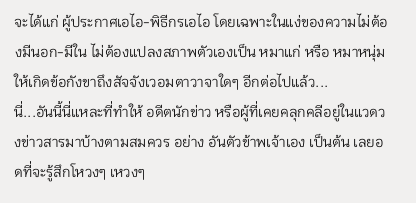จะได้แก่ ผู้ประกาศเอไอ-พิธีกรเอไอ โดยเฉพาะในแง่ของความไม่ต้องมีนอก-มีใน ไม่ต้องแปลงสภาพตัวเองเป็น หมาแก่ หรือ หมาหนุ่ม ให้เกิดข้อกังขาถึงสัจจังเวอมตาวาจาใดๆ อีกต่อไปแล้ว...
นี่...อันนี้นี่แหละที่ทำให้ อดีตนักข่าว หรือผู้ที่เคยคลุกคลีอยู่ในแวดวงข่าวสารมาบ้างตามสมควร อย่าง อันตัวข้าพเจ้าเอง เป็นต้น เลยอดที่จะรู้สึกโหวงๆ เหวงๆ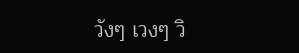วังๆ เวงๆ วิ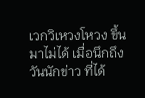เวกวิเหวงโหวง ขึ้นมาไม่ได้ เมื่อนึกถึง วันนักข่าว ที่ได้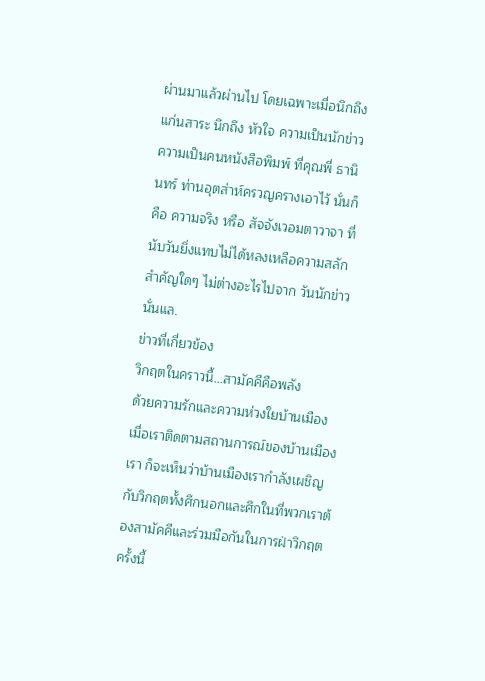ผ่านมาแล้วผ่านไป โดยเฉพาะเมื่อนึกถึง แก่นสาระ นึกถึง หัวใจ ความเป็นนักข่าว ความเป็นคนหนังสือพิมพ์ ที่คุณพี่ ธานินทร์ ท่านอุตส่าห์ครวญครางเอาไว้ นั่นก็คือ ความจริง หรือ สัจจังเวอมตาวาจา ที่นับวันยิ่งแทบไม่ได้หลงเหลือความสลักสำคัญใดๆ ไม่ต่างอะไรไปจาก วันนักข่าว นั่นแล.
ข่าวที่เกี่ยวข้อง
วิกฤตในคราวนี้...สามัคคีคือพลัง
ด้วยความรักและความห่วงใยบ้านเมือง เมื่อเราติดตามสถานการณ์ของบ้านเมืองเรา ก็จะเห็นว่าบ้านเมืองเรากำลังเผชิญกับวิกฤตทั้งศึกนอกและศึกในที่พวกเราต้องสามัคคีและร่วมมือกันในการฝ่าวิกฤตครั้งนี้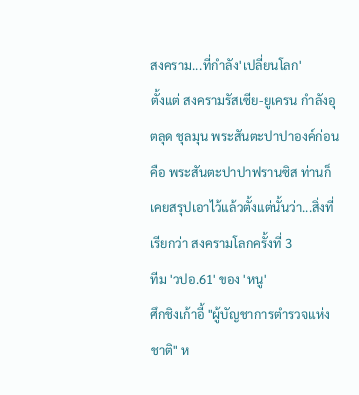สงคราม...ที่กำลัง'เปลี่ยนโลก'
ตั้งแต่ สงครามรัสเซีย-ยูเครน กำลังอุตลุด ชุลมุน พระสันตะปาปาองค์ก่อน คือ พระสันตะปาปาฟรานซิส ท่านก็เคยสรุปเอาไว้แล้วตั้งแต่นั้นว่า...สิ่งที่เรียกว่า สงครามโลกครั้งที่ 3
ทีม 'วปอ.61' ของ 'หนู'
ศึกชิงเก้าอี้ "ผู้บัญชาการตำรวจแห่งชาติ" ห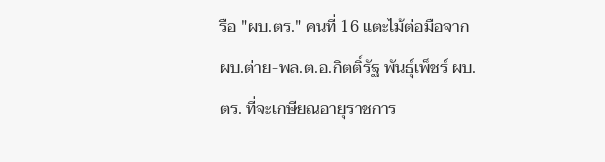รือ "ผบ.ตร." คนที่ 16 แตะไม้ต่อมือจาก ผบ.ต่าย-พล.ต.อ.กิตติ์รัฐ พันธุ์เพ็ชร์ ผบ.ตร. ที่จะเกษียณอายุราชการ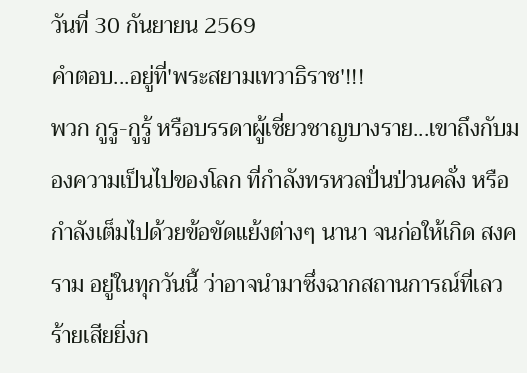วันที่ 30 กันยายน 2569
คำตอบ...อยู่ที่'พระสยามเทวาธิราช'!!!
พวก กูรู-กูรู้ หรือบรรดาผู้เชี่ยวชาญบางราย...เขาถึงกับมองความเป็นไปของโลก ที่กำลังทรหวลปั่นป่วนคลั่ง หรือกำลังเต็มไปด้วยข้อขัดแย้งต่างๆ นานา จนก่อให้เกิด สงคราม อยู่ในทุกวันนี้ ว่าอาจนำมาซึ่งฉากสถานการณ์ที่เลวร้ายเสียยิ่งก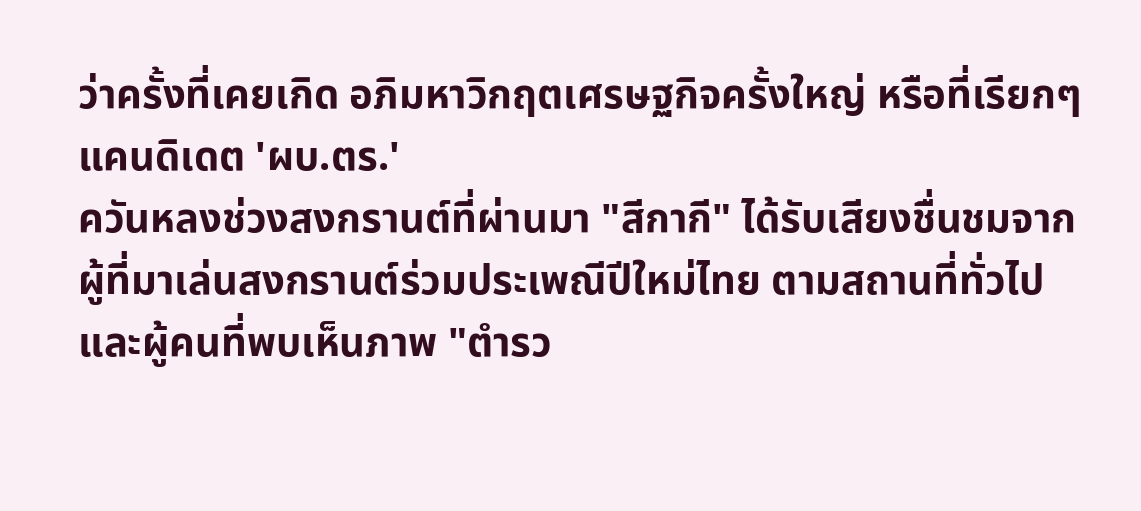ว่าครั้งที่เคยเกิด อภิมหาวิกฤตเศรษฐกิจครั้งใหญ่ หรือที่เรียกๆ
แคนดิเดต 'ผบ.ตร.'
ควันหลงช่วงสงกรานต์ที่ผ่านมา "สีกากี" ได้รับเสียงชื่นชมจากผู้ที่มาเล่นสงกรานต์ร่วมประเพณีปีใหม่ไทย ตามสถานที่ทั่วไป และผู้คนที่พบเห็นภาพ "ตำรว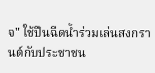จ" ใช้ปืนฉีดน้ำร่วมเล่นสงกรานต์กับประชาชน